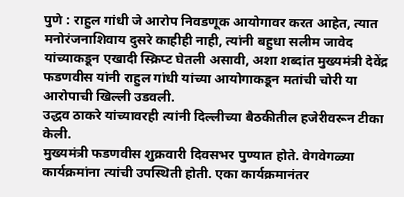पुणे : राहुल गांधी जे आरोप निवडणूक आयोगावर करत आहेत, त्यात मनोरंजनाशिवाय दुसरे काहीही नाही, त्यांनी बहुधा सलीम जावेद यांच्याकडून एखादी स्क्रिप्ट घेतली असावी, अशा शब्दांत मुख्यमंत्री देवेंद्र फडणवीस यांनी राहुल गांधी यांच्या आयोगाकडून मतांची चोरी या आरोपाची खिल्ली उडवली.
उद्धव ठाकरे यांच्यावरही त्यांनी दिल्लीच्या बैठकीतील हजेरीवरून टीका केली.
मुख्यमंत्री फडणवीस शुक्रवारी दिवसभर पुण्यात होते. वेगवेगळ्या कार्यक्रमांना त्यांची उपस्थिती होती. एका कार्यक्रमानंतर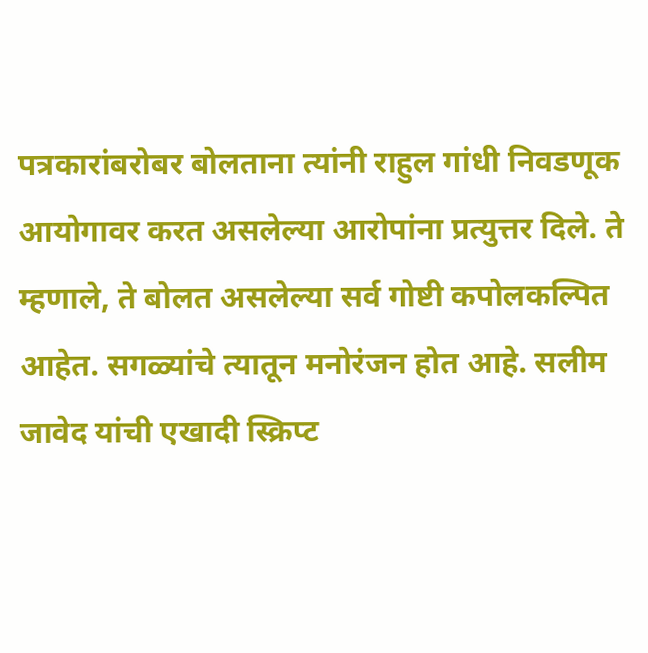पत्रकारांबरोबर बोलताना त्यांनी राहुल गांधी निवडणूक आयोगावर करत असलेल्या आरोपांना प्रत्युत्तर दिले. ते म्हणाले, ते बोलत असलेल्या सर्व गोष्टी कपोलकल्पित आहेत. सगळ्यांचे त्यातून मनोरंजन होत आहे. सलीम जावेद यांची एखादी स्क्रिप्ट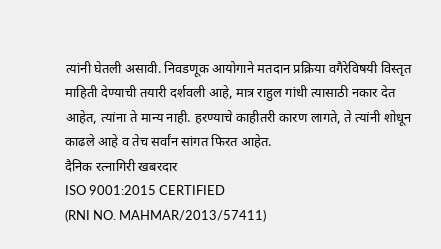त्यांनी घेतली असावी. निवडणूक आयोगाने मतदान प्रक्रिया वगैरेविषयी विस्तृत माहिती देण्याची तयारी दर्शवली आहे, मात्र राहुल गांधी त्यासाठी नकार देत आहेत, त्यांना ते मान्य नाही. हरण्याचे काहीतरी कारण लागते, ते त्यांनी शोधून काढले आहे व तेच सर्वांन सांगत फिरत आहेत.
दैनिक रत्नागिरी खबरदार
ISO 9001:2015 CERTIFIED
(RNI NO. MAHMAR/2013/57411)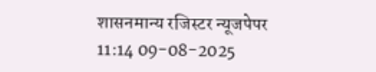शासनमान्य रजिस्टर न्यूजपेपर
11:14 09-08-2025